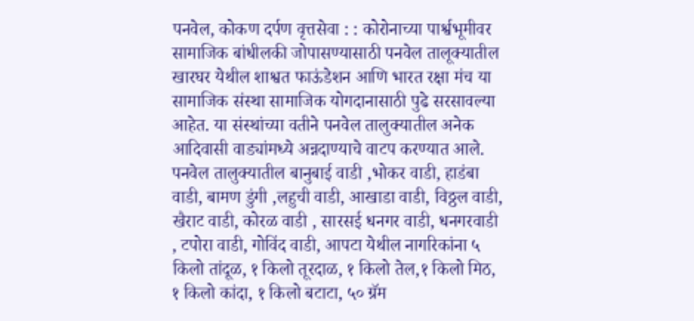पनवेल, कोकण दर्पण वृत्तसेवा : : कोरोनाच्या पार्श्वभूमीवर सामाजिक बांधीलकी जोपासण्यासाठी पनवेल तालूक्यातील खारघर येथील शाश्वत फाऊंडेशन आणि भारत रक्षा मंच या सामाजिक संस्था सामाजिक योगदानासाठी पुढे सरसावल्या आहेत. या संस्थांच्या वतीने पनवेल तालुक्यातील अनेक आदिवासी वाड्यांमध्ये अन्नदाण्याचे वाटप करण्यात आले.
पनवेल तालुक्यातील बानुबाई वाडी ,भोकर वाडी, हाडंबा वाडी, बामण डुंगी ,लहुची वाडी, आखाडा वाडी, विठ्ठल वाडी, खैराट वाडी, कोरळ वाडी , सारसई धनगर वाडी, धनगरवाडी , टपोरा वाडी, गोविंद वाडी, आपटा येथील नागरिकांना ५ किलो तांदूळ, १ किलो तूरदाळ, १ किलो तेल,१ किलो मिठ, १ किलो कांदा, १ किलो बटाटा, ५० ग्रॅम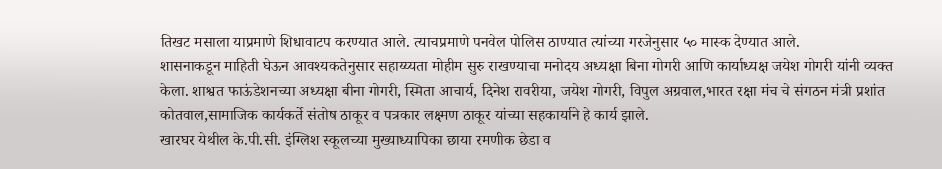तिखट मसाला याप्रमाणे शिधावाटप करण्यात आले. त्याचप्रमाणे पनवेल पोलिस ठाण्यात त्यांच्या गरजेनुसार ५० मास्क देण्यात आले.
शासनाकडून माहिती घेऊन आवश्यकतेनुसार सहाय्य्यता मोहीम सुरु राखण्याचा मनोदय अध्यक्षा बिना गोगरी आणि कार्याध्यक्ष जयेश गोगरी यांनी व्यक्त केला. शाश्वत फाऊंडेशनच्या अध्यक्षा बीना गोगरी, स्मिता आचार्य, दिनेश रावरीया, जयेश गोगरी, विपुल अग्रवाल,भारत रक्षा मंच चे संगठन मंत्री प्रशांत कोतवाल,सामाजिक कार्यकर्ते संतोष ठाकूर व पत्रकार लक्ष्मण ठाकूर यांच्या सहकार्याने हे कार्य झाले.
खारघर येथील के.पी.सी. इंग्लिश स्कूलच्या मुख्याध्यापिका छाया रमणीक छेडा व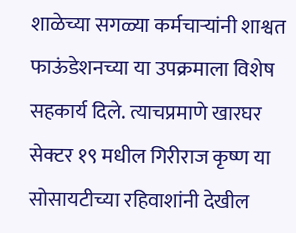शाळेच्या सगळ्या कर्मचाऱ्यांनी शाश्वत फाऊंडेशनच्या या उपक्रमाला विशेष सहकार्य दिले. त्याचप्रमाणे खारघर सेक्टर १९ मधील गिरीराज कृष्ण या सोसायटीच्या रहिवाशांनी देखील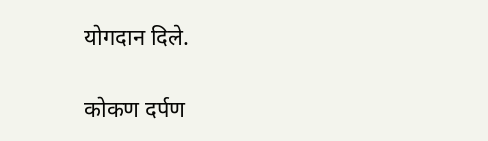योगदान दिले.

कोकण दर्पण